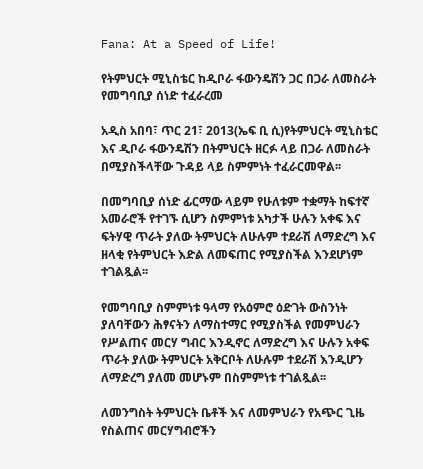Fana: At a Speed of Life!

የትምህርት ሚኒስቴር ከዲቦራ ፋውንዴሽን ጋር በጋራ ለመስራት የመግባቢያ ሰነድ ተፈራረመ

አዲስ አበባ፣ ጥር 21፣ 2013(ኤፍ ቢ ሲ)የትምህርት ሚኒስቴር እና ዲቦራ ፋውንዴሽን በትምህርት ዘርፉ ላይ በጋራ ለመስራት በሚያስችላቸው ጉዳይ ላይ ስምምነት ተፈራርመዋል፡፡

በመግባቢያ ሰነድ ፊርማው ላይም የሁለቱም ተቋማት ከፍተኛ አመራሮች የተገኙ ሲሆን ስምምነቱ አካታች ሁሉን አቀፍ እና ፍትሃዊ ጥራት ያለው ትምህርት ለሁሉም ተደራሽ ለማድረግ እና ዘላቂ የትምህርት እድል ለመፍጠር የሚያስችል እንደሆነም ተገልጿል፡፡

የመግባቢያ ስምምነቱ ዓላማ የአዕምሮ ዕድገት ውስንነት ያለባቸውን ሕፃናትን ለማስተማር የሚያስችል የመምህራን የሥልጠና መርሃ ግብር እንዲኖር ለማድረግ እና ሁሉን አቀፍ ጥራት ያለው ትምህርት አቅርቦት ለሁሉም ተደራሽ እንዲሆን ለማድረግ ያለመ መሆኑም በስምምነቱ ተገልጿል፡፡

ለመንግስት ትምህርት ቤቶች እና ለመምህራን የአጭር ጊዜ የስልጠና መርሃግብሮችን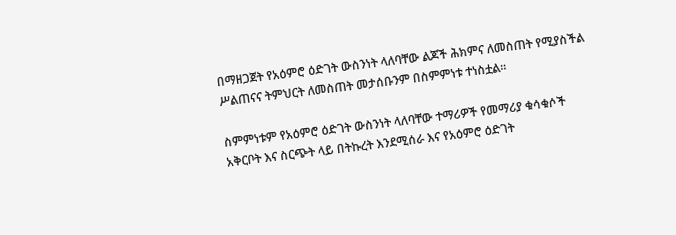በማዘጋጀት የአዕምሮ ዕድገት ውስንነት ላለባቸው ልጆች ሕክምና ለመስጠት የሚያስችል ሥልጠናና ትምህርት ለመስጠት መታሰቡንም በስምምነቱ ተነስቷል፡፡

ስምምነቱም የአዕምሮ ዕድገት ውስንነት ላለባቸው ተማሪዎች የመማሪያ ቁሳቁሶች አቅርቦት እና ስርጭት ላይ በትኩረት እንደሚሰራ እና የአዕምሮ ዕድገት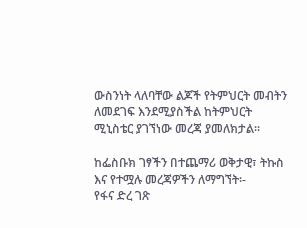ውስንነት ላለባቸው ልጆች የትምህርት መብትን ለመደገፍ እንደሚያስችል ከትምህርት ሚኒስቴር ያገኘነው መረጃ ያመለክታል፡፡

ከፌስቡክ ገፃችን በተጨማሪ ወቅታዊ፣ ትኩስ እና የተሟሉ መረጃዎችን ለማግኘት፡-
የፋና ድረ ገጽ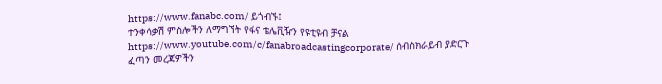https://www.fanabc.com/ ይጎብኙ፤
ተንቀሳቃሽ ምስሎችን ለማግኘት የፋና ቴሌቪዥን የዩቲዩብ ቻናል https://www.youtube.com/c/fanabroadcastingcorporate/ ሰብስክራይብ ያድርጉ
ፈጣን መረጃዎችን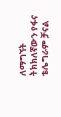ለማግኘት ትክክለኛውን የፋና ቴሌግራም ቻናል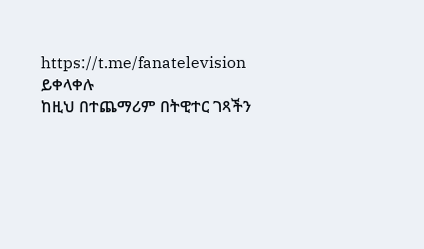https://t.me/fanatelevision ይቀላቀሉ
ከዚህ በተጨማሪም በትዊተር ገጻችን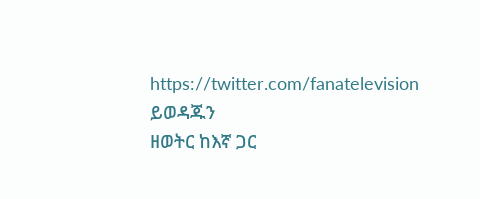https://twitter.com/fanatelevision ይወዳጁን
ዘወትር ከእኛ ጋር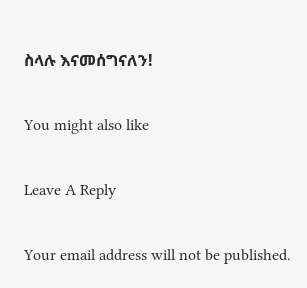ስላሉ እናመሰግናለን!

You might also like

Leave A Reply

Your email address will not be published.